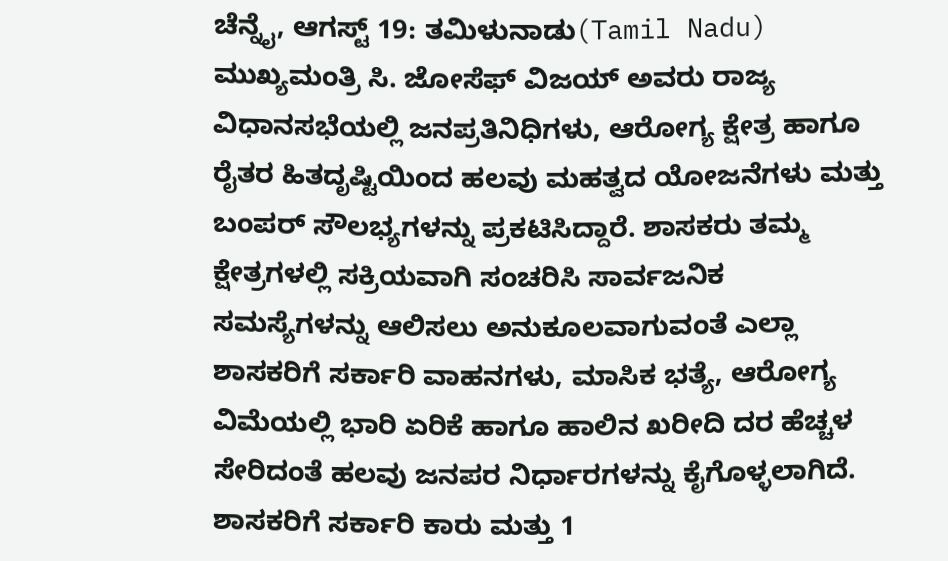ಚೆನ್ನೈ, ಆಗಸ್ಟ್ 19: ತಮಿಳುನಾಡು(Tamil Nadu) ಮುಖ್ಯಮಂತ್ರಿ ಸಿ. ಜೋಸೆಫ್ ವಿಜಯ್ ಅವರು ರಾಜ್ಯ ವಿಧಾನಸಭೆಯಲ್ಲಿ ಜನಪ್ರತಿನಿಧಿಗಳು, ಆರೋಗ್ಯ ಕ್ಷೇತ್ರ ಹಾಗೂ ರೈತರ ಹಿತದೃಷ್ಟಿಯಿಂದ ಹಲವು ಮಹತ್ವದ ಯೋಜನೆಗಳು ಮತ್ತು ಬಂಪರ್ ಸೌಲಭ್ಯಗಳನ್ನು ಪ್ರಕಟಿಸಿದ್ದಾರೆ. ಶಾಸಕರು ತಮ್ಮ ಕ್ಷೇತ್ರಗಳಲ್ಲಿ ಸಕ್ರಿಯವಾಗಿ ಸಂಚರಿಸಿ ಸಾರ್ವಜನಿಕ ಸಮಸ್ಯೆಗಳನ್ನು ಆಲಿಸಲು ಅನುಕೂಲವಾಗುವಂತೆ ಎಲ್ಲಾ ಶಾಸಕರಿಗೆ ಸರ್ಕಾರಿ ವಾಹನಗಳು, ಮಾಸಿಕ ಭತ್ಯೆ, ಆರೋಗ್ಯ ವಿಮೆಯಲ್ಲಿ ಭಾರಿ ಏರಿಕೆ ಹಾಗೂ ಹಾಲಿನ ಖರೀದಿ ದರ ಹೆಚ್ಚಳ ಸೇರಿದಂತೆ ಹಲವು ಜನಪರ ನಿರ್ಧಾರಗಳನ್ನು ಕೈಗೊಳ್ಳಲಾಗಿದೆ.
ಶಾಸಕರಿಗೆ ಸರ್ಕಾರಿ ಕಾರು ಮತ್ತು 1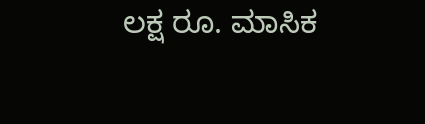ಲಕ್ಷ ರೂ. ಮಾಸಿಕ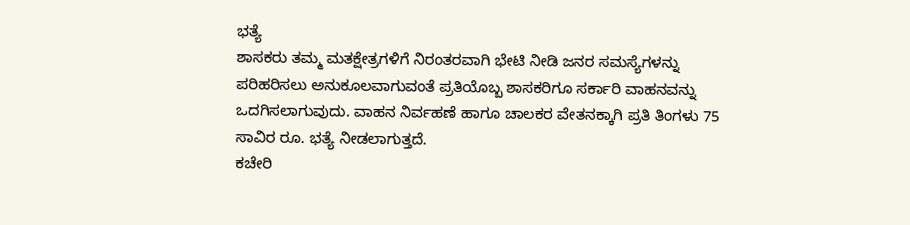ಭತ್ಯೆ
ಶಾಸಕರು ತಮ್ಮ ಮತಕ್ಷೇತ್ರಗಳಿಗೆ ನಿರಂತರವಾಗಿ ಭೇಟಿ ನೀಡಿ ಜನರ ಸಮಸ್ಯೆಗಳನ್ನು ಪರಿಹರಿಸಲು ಅನುಕೂಲವಾಗುವಂತೆ ಪ್ರತಿಯೊಬ್ಬ ಶಾಸಕರಿಗೂ ಸರ್ಕಾರಿ ವಾಹನವನ್ನು ಒದಗಿಸಲಾಗುವುದು. ವಾಹನ ನಿರ್ವಹಣೆ ಹಾಗೂ ಚಾಲಕರ ವೇತನಕ್ಕಾಗಿ ಪ್ರತಿ ತಿಂಗಳು 75 ಸಾವಿರ ರೂ. ಭತ್ಯೆ ನೀಡಲಾಗುತ್ತದೆ.
ಕಚೇರಿ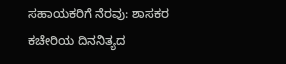ಸಹಾಯಕರಿಗೆ ನೆರವು: ಶಾಸಕರ ಕಚೇರಿಯ ದಿನನಿತ್ಯದ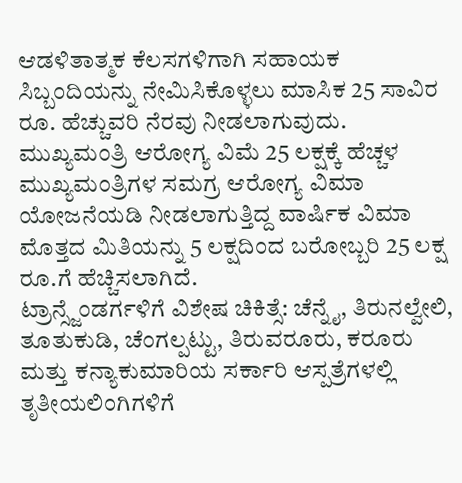ಆಡಳಿತಾತ್ಮಕ ಕೆಲಸಗಳಿಗಾಗಿ ಸಹಾಯಕ ಸಿಬ್ಬಂದಿಯನ್ನು ನೇಮಿಸಿಕೊಳ್ಳಲು ಮಾಸಿಕ 25 ಸಾವಿರ ರೂ. ಹೆಚ್ಚುವರಿ ನೆರವು ನೀಡಲಾಗುವುದು.
ಮುಖ್ಯಮಂತ್ರಿ ಆರೋಗ್ಯ ವಿಮೆ 25 ಲಕ್ಷಕ್ಕೆ ಹೆಚ್ಚಳ
ಮುಖ್ಯಮಂತ್ರಿಗಳ ಸಮಗ್ರ ಆರೋಗ್ಯ ವಿಮಾ ಯೋಜನೆಯಡಿ ನೀಡಲಾಗುತ್ತಿದ್ದ ವಾರ್ಷಿಕ ವಿಮಾ ಮೊತ್ತದ ಮಿತಿಯನ್ನು 5 ಲಕ್ಷದಿಂದ ಬರೋಬ್ಬರಿ 25 ಲಕ್ಷ ರೂ.ಗೆ ಹೆಚ್ಚಿಸಲಾಗಿದೆ.
ಟ್ರಾನ್ಸ್ಜೆಂಡರ್ಗಳಿಗೆ ವಿಶೇಷ ಚಿಕಿತ್ಸೆ: ಚೆನ್ನೈ, ತಿರುನಲ್ವೇಲಿ, ತೂತುಕುಡಿ, ಚೆಂಗಲ್ಪಟ್ಟು, ತಿರುವರೂರು, ಕರೂರು ಮತ್ತು ಕನ್ಯಾಕುಮಾರಿಯ ಸರ್ಕಾರಿ ಆಸ್ಪತ್ರೆಗಳಲ್ಲಿ ತೃತೀಯಲಿಂಗಿಗಳಿಗೆ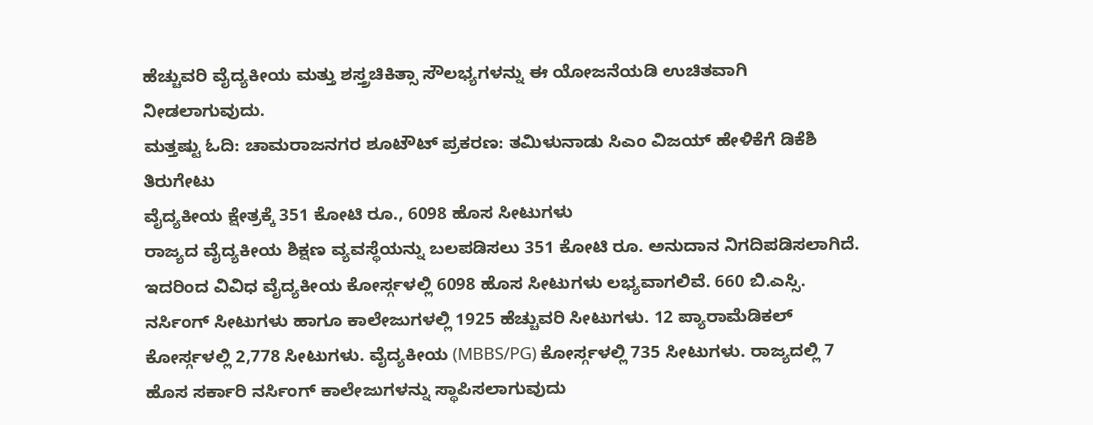ಹೆಚ್ಚುವರಿ ವೈದ್ಯಕೀಯ ಮತ್ತು ಶಸ್ತ್ರಚಿಕಿತ್ಸಾ ಸೌಲಭ್ಯಗಳನ್ನು ಈ ಯೋಜನೆಯಡಿ ಉಚಿತವಾಗಿ ನೀಡಲಾಗುವುದು.
ಮತ್ತಷ್ಟು ಓದಿ: ಚಾಮರಾಜನಗರ ಶೂಟೌಟ್ ಪ್ರಕರಣ: ತಮಿಳುನಾಡು ಸಿಎಂ ವಿಜಯ್ ಹೇಳಿಕೆಗೆ ಡಿಕೆಶಿ ತಿರುಗೇಟು
ವೈದ್ಯಕೀಯ ಕ್ಷೇತ್ರಕ್ಕೆ 351 ಕೋಟಿ ರೂ., 6098 ಹೊಸ ಸೀಟುಗಳು
ರಾಜ್ಯದ ವೈದ್ಯಕೀಯ ಶಿಕ್ಷಣ ವ್ಯವಸ್ಥೆಯನ್ನು ಬಲಪಡಿಸಲು 351 ಕೋಟಿ ರೂ. ಅನುದಾನ ನಿಗದಿಪಡಿಸಲಾಗಿದೆ. ಇದರಿಂದ ವಿವಿಧ ವೈದ್ಯಕೀಯ ಕೋರ್ಸ್ಗಳಲ್ಲಿ 6098 ಹೊಸ ಸೀಟುಗಳು ಲಭ್ಯವಾಗಲಿವೆ. 660 ಬಿ.ಎಸ್ಸಿ. ನರ್ಸಿಂಗ್ ಸೀಟುಗಳು ಹಾಗೂ ಕಾಲೇಜುಗಳಲ್ಲಿ 1925 ಹೆಚ್ಚುವರಿ ಸೀಟುಗಳು. 12 ಪ್ಯಾರಾಮೆಡಿಕಲ್ ಕೋರ್ಸ್ಗಳಲ್ಲಿ 2,778 ಸೀಟುಗಳು. ವೈದ್ಯಕೀಯ (MBBS/PG) ಕೋರ್ಸ್ಗಳಲ್ಲಿ 735 ಸೀಟುಗಳು. ರಾಜ್ಯದಲ್ಲಿ 7 ಹೊಸ ಸರ್ಕಾರಿ ನರ್ಸಿಂಗ್ ಕಾಲೇಜುಗಳನ್ನು ಸ್ಥಾಪಿಸಲಾಗುವುದು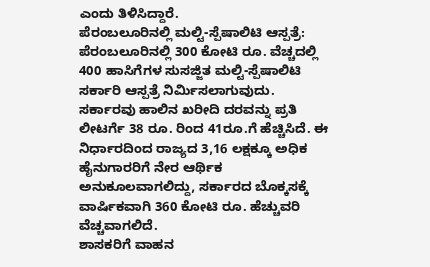ಎಂದು ತಿಳಿಸಿದ್ದಾರೆ.
ಪೆರಂಬಲೂರಿನಲ್ಲಿ ಮಲ್ಟಿ-ಸ್ಪೆಷಾಲಿಟಿ ಆಸ್ಪತ್ರೆ: ಪೆರಂಬಲೂರಿನಲ್ಲಿ 300 ಕೋಟಿ ರೂ. ವೆಚ್ಚದಲ್ಲಿ 400 ಹಾಸಿಗೆಗಳ ಸುಸಜ್ಜಿತ ಮಲ್ಟಿ-ಸ್ಪೆಷಾಲಿಟಿ ಸರ್ಕಾರಿ ಆಸ್ಪತ್ರೆ ನಿರ್ಮಿಸಲಾಗುವುದು. ಸರ್ಕಾರವು ಹಾಲಿನ ಖರೀದಿ ದರವನ್ನು ಪ್ರತಿ ಲೀಟರ್ಗೆ 38 ರೂ. ರಿಂದ 41ರೂ.ಗೆ ಹೆಚ್ಚಿಸಿದೆ. ಈ ನಿರ್ಧಾರದಿಂದ ರಾಜ್ಯದ 3,16 ಲಕ್ಷಕ್ಕೂ ಅಧಿಕ ಹೈನುಗಾರರಿಗೆ ನೇರ ಆರ್ಥಿಕ ಅನುಕೂಲವಾಗಲಿದ್ದು, ಸರ್ಕಾರದ ಬೊಕ್ಕಸಕ್ಕೆ ವಾರ್ಷಿಕವಾಗಿ 360 ಕೋಟಿ ರೂ. ಹೆಚ್ಚುವರಿ ವೆಚ್ಚವಾಗಲಿದೆ.
ಶಾಸಕರಿಗೆ ವಾಹನ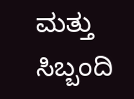ಮತ್ತು ಸಿಬ್ಬಂದಿ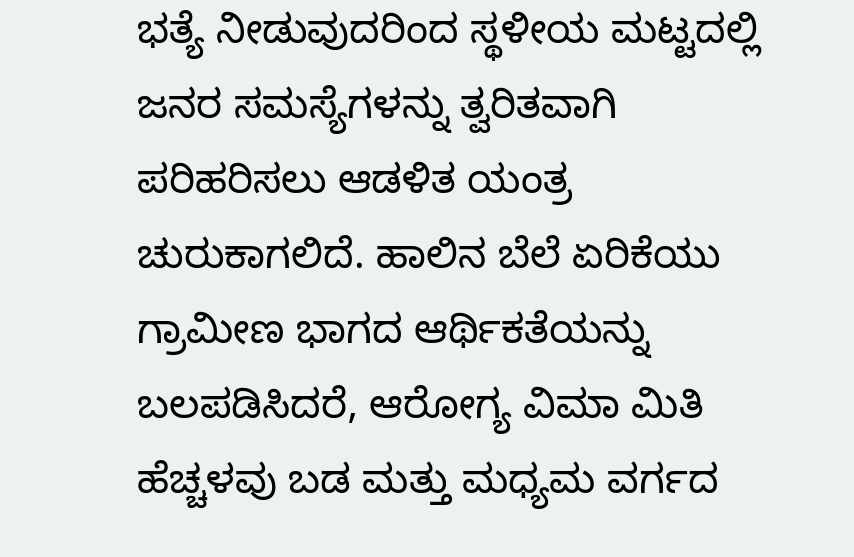ಭತ್ಯೆ ನೀಡುವುದರಿಂದ ಸ್ಥಳೀಯ ಮಟ್ಟದಲ್ಲಿ ಜನರ ಸಮಸ್ಯೆಗಳನ್ನು ತ್ವರಿತವಾಗಿ ಪರಿಹರಿಸಲು ಆಡಳಿತ ಯಂತ್ರ ಚುರುಕಾಗಲಿದೆ. ಹಾಲಿನ ಬೆಲೆ ಏರಿಕೆಯು ಗ್ರಾಮೀಣ ಭಾಗದ ಆರ್ಥಿಕತೆಯನ್ನು ಬಲಪಡಿಸಿದರೆ, ಆರೋಗ್ಯ ವಿಮಾ ಮಿತಿ ಹೆಚ್ಚಳವು ಬಡ ಮತ್ತು ಮಧ್ಯಮ ವರ್ಗದ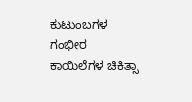ಕುಟುಂಬಗಳ ಗಂಭೀರ ಕಾಯಿಲೆಗಳ ಚಿಕಿತ್ಸಾ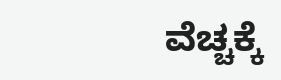ವೆಚ್ಚಕ್ಕೆ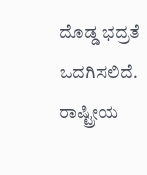ದೊಡ್ಡ ಭದ್ರತೆ ಒದಗಿಸಲಿದೆ.
ರಾಷ್ಟ್ರೀಯ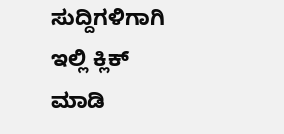ಸುದ್ದಿಗಳಿಗಾಗಿ ಇಲ್ಲಿ ಕ್ಲಿಕ್ ಮಾಡಿ